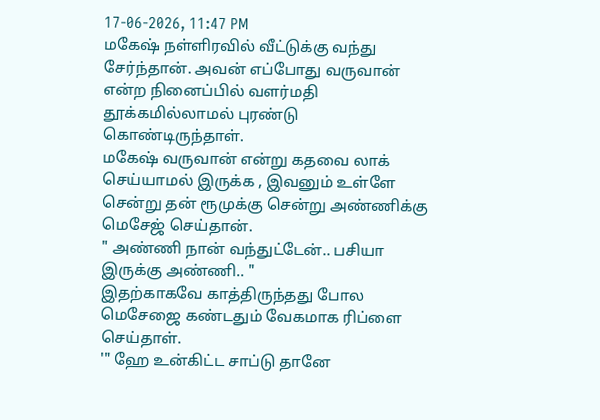17-06-2026, 11:47 PM
மகேஷ் நள்ளிரவில் வீட்டுக்கு வந்து சேர்ந்தான். அவன் எப்போது வருவான் என்ற நினைப்பில் வளர்மதி தூக்கமில்லாமல் புரண்டு கொண்டிருந்தாள்.
மகேஷ் வருவான் என்று கதவை லாக் செய்யாமல் இருக்க , இவனும் உள்ளே சென்று தன் ரூமுக்கு சென்று அண்ணிக்கு மெசேஜ் செய்தான்.
" அண்ணி நான் வந்துட்டேன்.. பசியா இருக்கு அண்ணி.. "
இதற்காகவே காத்திருந்தது போல மெசேஜை கண்டதும் வேகமாக ரிப்ளை செய்தாள்.
'" ஹே உன்கிட்ட சாப்டு தானே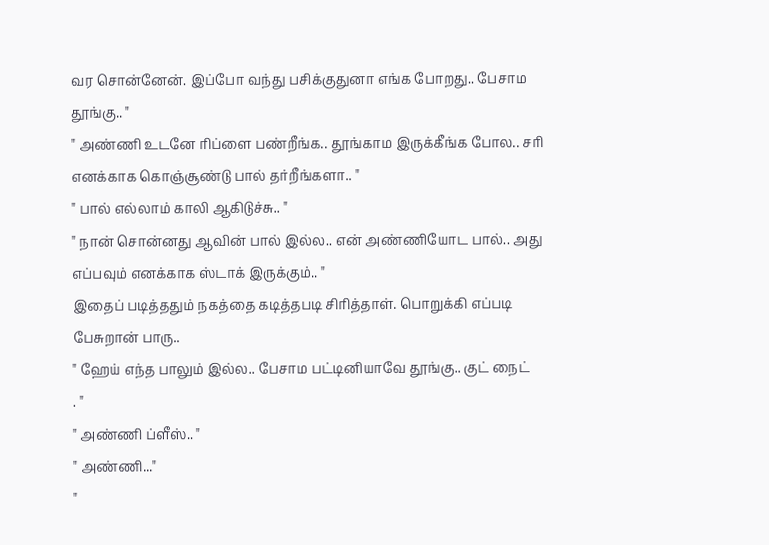வர சொன்னேன். இப்போ வந்து பசிக்குதுனா எங்க போறது.. பேசாம தூங்கு.. "
" அண்ணி உடனே ரிப்ளை பண்றீங்க.. தூங்காம இருக்கீங்க போல.. சரி எனக்காக கொஞ்சூண்டு பால் தர்றீங்களா.. "
" பால் எல்லாம் காலி ஆகிடுச்சு.. "
" நான் சொன்னது ஆவின் பால் இல்ல.. என் அண்ணியோட பால்.. அது எப்பவும் எனக்காக ஸ்டாக் இருக்கும்.. "
இதைப் படித்ததும் நகத்தை கடித்தபடி சிரித்தாள். பொறுக்கி எப்படி பேசுறான் பாரு..
" ஹேய் எந்த பாலும் இல்ல.. பேசாம பட்டினியாவே தூங்கு.. குட் நைட்
. "
" அண்ணி ப்ளீஸ்.. "
" அண்ணி..."
"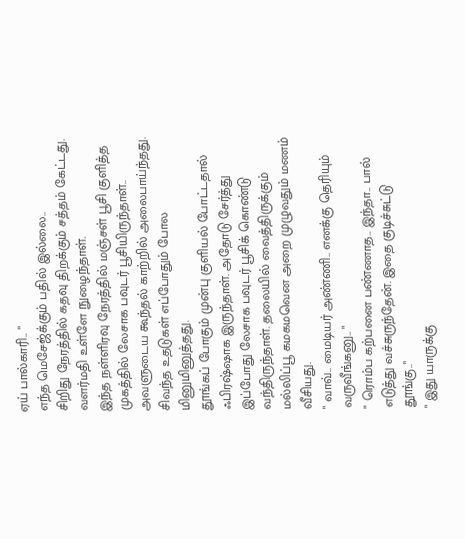ஏய் பால்காரி.. "
எந்த மெசேஜ்க்கும் பதில் இல்லை..
சிறிது நேரத்தில் கதவு திறக்கும் சத்தம் கேட்டது. வளர்மதி உள்ளே நுழைந்தாள்.
இந்த நள்ளிரவு நேரத்தில் மஞ்சள் பூசி குளித்த முகத்தில் லேசாக பவுடர் பூசியிருந்தாள்.. அவளுடைய கூந்தல் காற்றில் அலைபாய்ந்தது. சிவந்த உதடுகள் எப்போதும் போல மினுமினுத்தது.
தூங்கப் போகும் முன்பு குளியல் போட்டதால் ஃபிரஷ்ஷாக இருந்தாள். அதோடு சேர்த்து இப்போது லேசாக பவுடர் பூசிக் கொண்டு வந்திருந்தாள். தலையில் வைத்திருக்கும் மல்லிப்பூ கமகமவென அறை முழுவதும் மணம் வீசியது.
" வாவ்.. மைடியர் அண்ணி.. எனக்கு தெரியும் வருவீங்கனு.. "
" ரொம்ப கற்பனை பண்ணாத.. இந்தா.. பால் எடுத்து வச்சுருந்தேன். இதை குடிச்சுட்டு தூங்கு.."
" இது யாருக்கு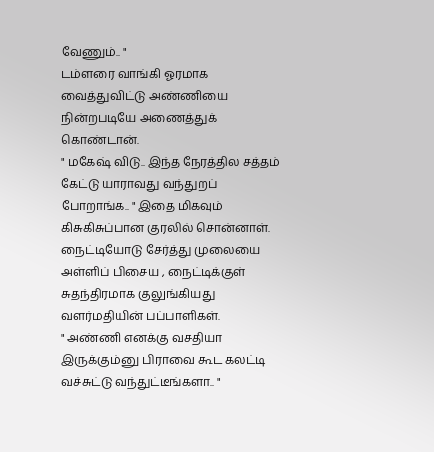வேணும்.. "
டம்ளரை வாங்கி ஓரமாக வைத்துவிட்டு அண்ணியை நின்றபடியே அணைத்துக் கொண்டான்.
" மகேஷ் விடு.. இந்த நேரத்தில சத்தம் கேட்டு யாராவது வந்துறப் போறாங்க.. " இதை மிகவும் கிசுகிசுப்பான குரலில் சொன்னாள்.
நைட்டியோடு சேர்த்து முலையை அள்ளிப் பிசைய , நைட்டிக்குள் சுதந்திரமாக குலுங்கியது வளர்மதியின் பப்பாளிகள்.
" அண்ணி எனக்கு வசதியா இருக்கும்னு பிராவை கூட கலட்டி வச்சுட்டு வந்துட்டீங்களா.. "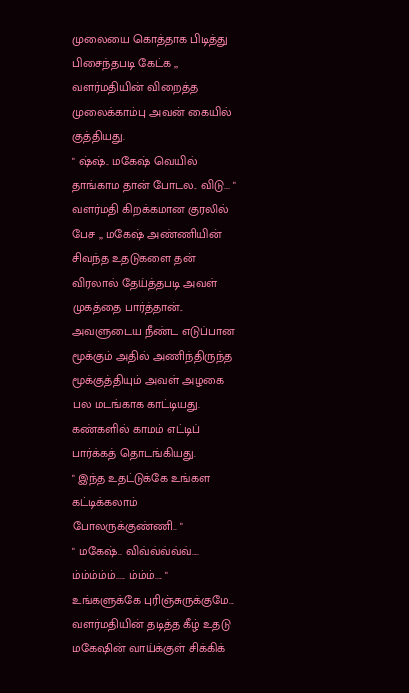முலையை கொத்தாக பிடித்து பிசைந்தபடி கேட்க ,, வளர்மதியின் விறைத்த முலைக்காம்பு அவன் கையில் குத்தியது.
" ஷ்ஷ்.. மகேஷ் வெயில் தாங்காம தான் போடல.. விடு... "
வளர்மதி கிறக்கமான குரலில் பேச ,, மகேஷ் அண்ணியின் சிவந்த உதடுகளை தன் விரலால் தேய்த்தபடி அவள் முகத்தை பார்த்தான்..
அவளுடைய நீண்ட எடுப்பான மூக்கும் அதில் அணிந்திருந்த மூக்குத்தியும் அவள் அழகை பல மடங்காக காட்டியது. கண்களில் காமம் எட்டிப் பார்க்கத் தொடங்கியது.
" இந்த உதட்டுக்கே உங்கள கட்டிக்கலாம் போலருக்குண்ணி.. "
" மகேஷ்.. விவ்வ்வ்வ்வ்.... ம்ம்ம்ம்ம்..... ம்ம்ம்.... "
உங்களுக்கே புரிஞ்சுருக்குமே... வளர்மதியின் தடித்த கீழ் உதடு மகேஷின் வாய்க்குள் சிக்கிக்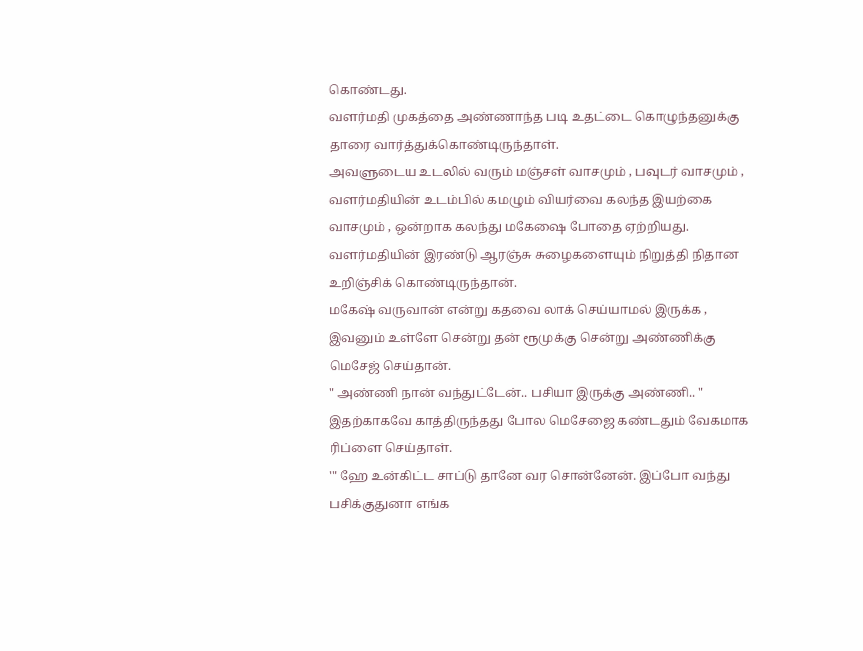கொண்டது.
வளர்மதி முகத்தை அண்ணாந்த படி உதட்டை கொழுந்தனுக்கு தாரை வார்த்துக்கொண்டிருந்தாள்.
அவளுடைய உடலில் வரும் மஞ்சள் வாசமும் , பவுடர் வாசமும் , வளர்மதியின் உடம்பில் கமழும் வியர்வை கலந்த இயற்கை வாசமும் , ஒன்றாக கலந்து மகேஷை போதை ஏற்றியது.
வளர்மதியின் இரண்டு ஆரஞ்சு சுழைகளையும் நிறுத்தி நிதான உறிஞ்சிக் கொண்டிருந்தான்.
மகேஷ் வருவான் என்று கதவை லாக் செய்யாமல் இருக்க , இவனும் உள்ளே சென்று தன் ரூமுக்கு சென்று அண்ணிக்கு மெசேஜ் செய்தான்.
" அண்ணி நான் வந்துட்டேன்.. பசியா இருக்கு அண்ணி.. "
இதற்காகவே காத்திருந்தது போல மெசேஜை கண்டதும் வேகமாக ரிப்ளை செய்தாள்.
'" ஹே உன்கிட்ட சாப்டு தானே வர சொன்னேன். இப்போ வந்து பசிக்குதுனா எங்க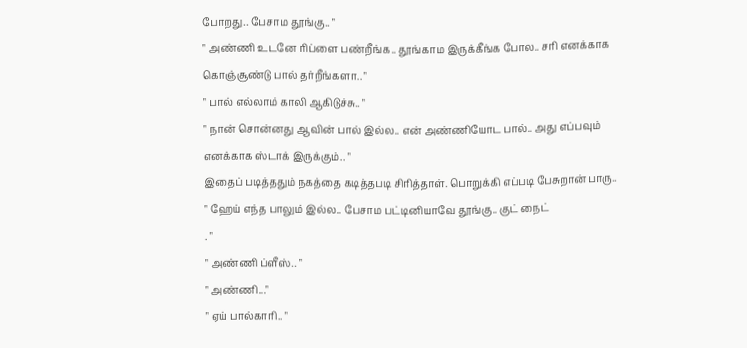போறது.. பேசாம தூங்கு.. "
" அண்ணி உடனே ரிப்ளை பண்றீங்க.. தூங்காம இருக்கீங்க போல.. சரி எனக்காக கொஞ்சூண்டு பால் தர்றீங்களா.. "
" பால் எல்லாம் காலி ஆகிடுச்சு.. "
" நான் சொன்னது ஆவின் பால் இல்ல.. என் அண்ணியோட பால்.. அது எப்பவும் எனக்காக ஸ்டாக் இருக்கும்.. "
இதைப் படித்ததும் நகத்தை கடித்தபடி சிரித்தாள். பொறுக்கி எப்படி பேசுறான் பாரு..
" ஹேய் எந்த பாலும் இல்ல.. பேசாம பட்டினியாவே தூங்கு.. குட் நைட்
. "
" அண்ணி ப்ளீஸ்.. "
" அண்ணி..."
" ஏய் பால்காரி.. "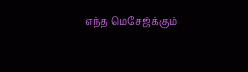எந்த மெசேஜ்க்கும்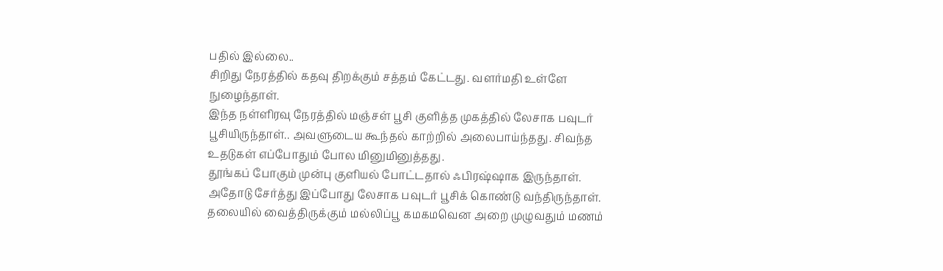பதில் இல்லை..
சிறிது நேரத்தில் கதவு திறக்கும் சத்தம் கேட்டது. வளர்மதி உள்ளே நுழைந்தாள்.
இந்த நள்ளிரவு நேரத்தில் மஞ்சள் பூசி குளித்த முகத்தில் லேசாக பவுடர் பூசியிருந்தாள்.. அவளுடைய கூந்தல் காற்றில் அலைபாய்ந்தது. சிவந்த உதடுகள் எப்போதும் போல மினுமினுத்தது.
தூங்கப் போகும் முன்பு குளியல் போட்டதால் ஃபிரஷ்ஷாக இருந்தாள். அதோடு சேர்த்து இப்போது லேசாக பவுடர் பூசிக் கொண்டு வந்திருந்தாள். தலையில் வைத்திருக்கும் மல்லிப்பூ கமகமவென அறை முழுவதும் மணம்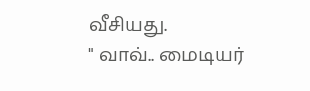வீசியது.
" வாவ்.. மைடியர்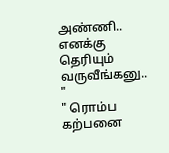அண்ணி.. எனக்கு தெரியும் வருவீங்கனு.. "
" ரொம்ப கற்பனை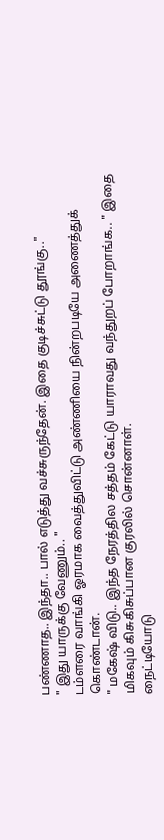பண்ணாத.. இந்தா.. பால் எடுத்து வச்சுருந்தேன். இதை குடிச்சுட்டு தூங்கு.."
" இது யாருக்கு வேணும்.. "
டம்ளரை வாங்கி ஓரமாக வைத்துவிட்டு அண்ணியை நின்றபடியே அணைத்துக் கொண்டான்.
" மகேஷ் விடு.. இந்த நேரத்தில சத்தம் கேட்டு யாராவது வந்துறப் போறாங்க.. " இதை மிகவும் கிசுகிசுப்பான குரலில் சொன்னாள்.
நைட்டியோடு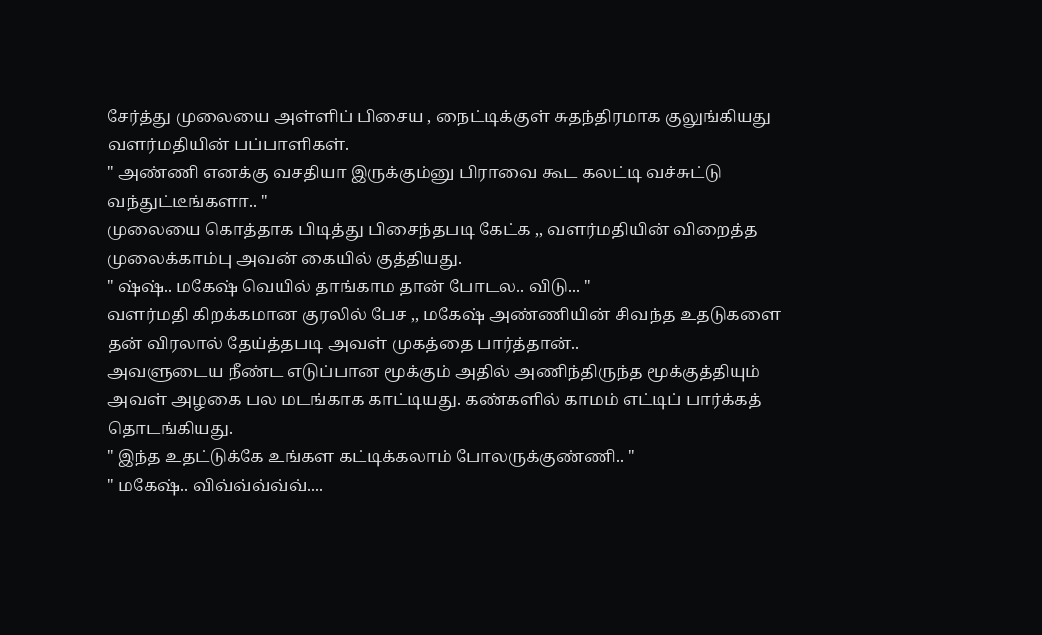சேர்த்து முலையை அள்ளிப் பிசைய , நைட்டிக்குள் சுதந்திரமாக குலுங்கியது வளர்மதியின் பப்பாளிகள்.
" அண்ணி எனக்கு வசதியா இருக்கும்னு பிராவை கூட கலட்டி வச்சுட்டு வந்துட்டீங்களா.. "
முலையை கொத்தாக பிடித்து பிசைந்தபடி கேட்க ,, வளர்மதியின் விறைத்த முலைக்காம்பு அவன் கையில் குத்தியது.
" ஷ்ஷ்.. மகேஷ் வெயில் தாங்காம தான் போடல.. விடு... "
வளர்மதி கிறக்கமான குரலில் பேச ,, மகேஷ் அண்ணியின் சிவந்த உதடுகளை தன் விரலால் தேய்த்தபடி அவள் முகத்தை பார்த்தான்..
அவளுடைய நீண்ட எடுப்பான மூக்கும் அதில் அணிந்திருந்த மூக்குத்தியும் அவள் அழகை பல மடங்காக காட்டியது. கண்களில் காமம் எட்டிப் பார்க்கத் தொடங்கியது.
" இந்த உதட்டுக்கே உங்கள கட்டிக்கலாம் போலருக்குண்ணி.. "
" மகேஷ்.. விவ்வ்வ்வ்வ்....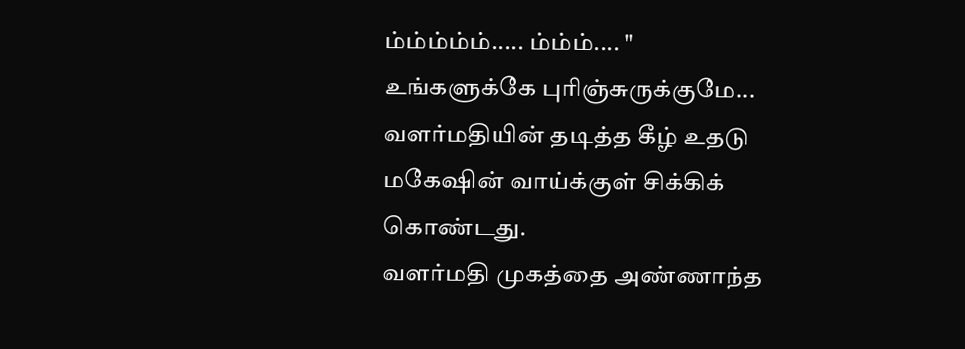ம்ம்ம்ம்ம்..... ம்ம்ம்.... "
உங்களுக்கே புரிஞ்சுருக்குமே... வளர்மதியின் தடித்த கீழ் உதடு மகேஷின் வாய்க்குள் சிக்கிக் கொண்டது.
வளர்மதி முகத்தை அண்ணாந்த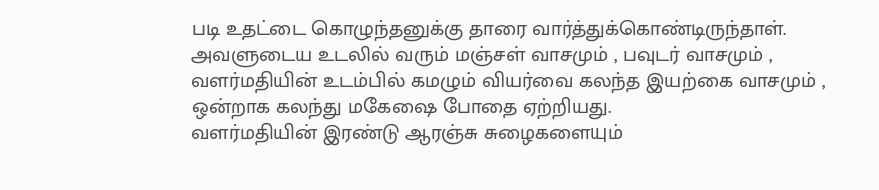படி உதட்டை கொழுந்தனுக்கு தாரை வார்த்துக்கொண்டிருந்தாள்.
அவளுடைய உடலில் வரும் மஞ்சள் வாசமும் , பவுடர் வாசமும் , வளர்மதியின் உடம்பில் கமழும் வியர்வை கலந்த இயற்கை வாசமும் , ஒன்றாக கலந்து மகேஷை போதை ஏற்றியது.
வளர்மதியின் இரண்டு ஆரஞ்சு சுழைகளையும்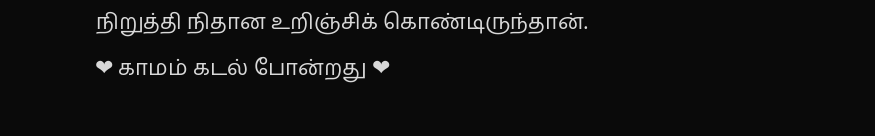நிறுத்தி நிதான உறிஞ்சிக் கொண்டிருந்தான்.
❤ காமம் கடல் போன்றது ❤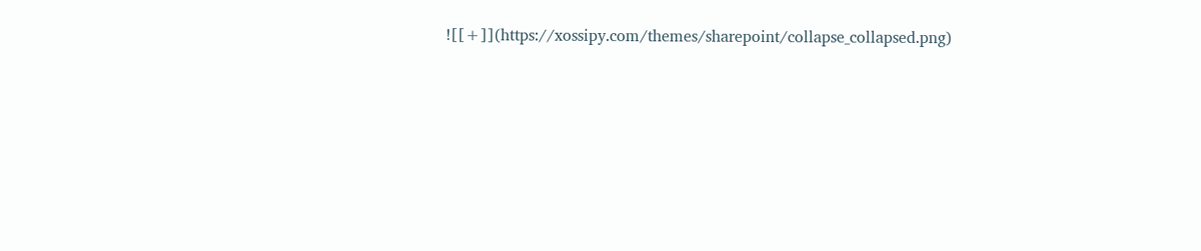![[+]](https://xossipy.com/themes/sharepoint/collapse_collapsed.png)